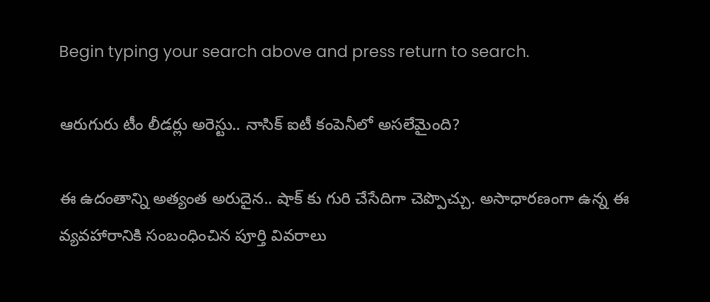Begin typing your search above and press return to search.

ఆరుగురు టీం లీడర్లు అరెస్టు.. నాసిక్ ఐటీ కంపెనీలో అసలేమైంది?

ఈ ఉదంతాన్ని అత్యంత అరుదైన.. షాక్ కు గురి చేసేదిగా చెప్పొచ్చు. అసాధారణంగా ఉన్న ఈ వ్యవహారానికి సంబంధించిన పూర్తి వివరాలు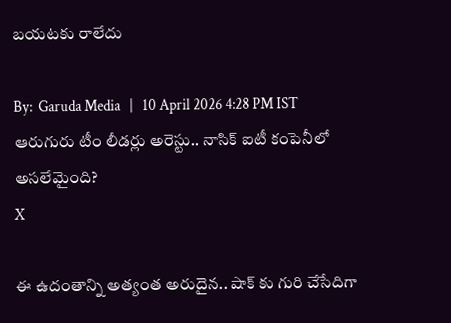బయటకు రాలేదు

By:  Garuda Media   |   10 April 2026 4:28 PM IST
ఆరుగురు టీం లీడర్లు అరెస్టు.. నాసిక్ ఐటీ కంపెనీలో అసలేమైంది?
X

ఈ ఉదంతాన్ని అత్యంత అరుదైన.. షాక్ కు గురి చేసేదిగా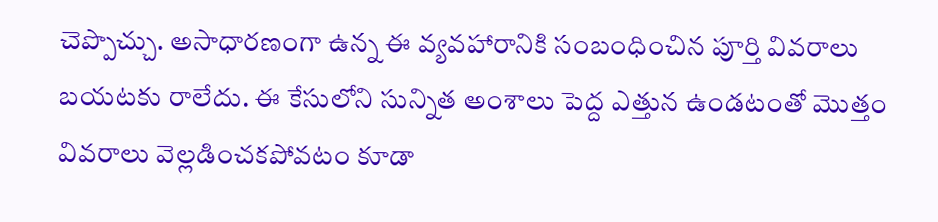చెప్పొచ్చు. అసాధారణంగా ఉన్న ఈ వ్యవహారానికి సంబంధించిన పూర్తి వివరాలు బయటకు రాలేదు. ఈ కేసులోని సున్నిత అంశాలు పెద్ద ఎత్తున ఉండటంతో మొత్తం వివరాలు వెల్లడించకపోవటం కూడా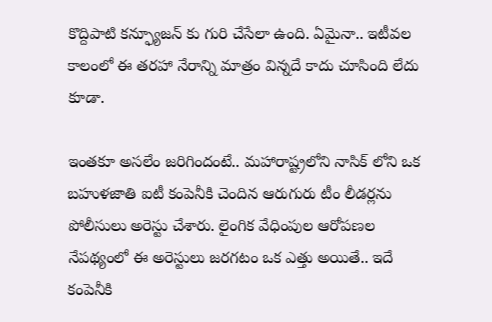కొద్దిపాటి కన్ఫ్యూజన్ కు గురి చేసేలా ఉంది. ఏమైనా.. ఇటీవల కాలంలో ఈ తరహా నేరాన్ని మాత్రం విన్నదే కాదు చూసింది లేదు కూడా.

ఇంతకూ అసలేం జరిగిందంటే.. మహారాష్ట్రలోని నాసిక్ లోని ఒక బహుళజాతి ఐటీ కంపెనీకి చెందిన ఆరుగురు టీం లీడర్లను పోలీసులు అరెస్టు చేశారు. లైంగిక వేధింపుల ఆరోపణల నేపథ్యంలో ఈ అరెస్టులు జరగటం ఒక ఎత్తు అయితే.. ఇదే కంపెనీకి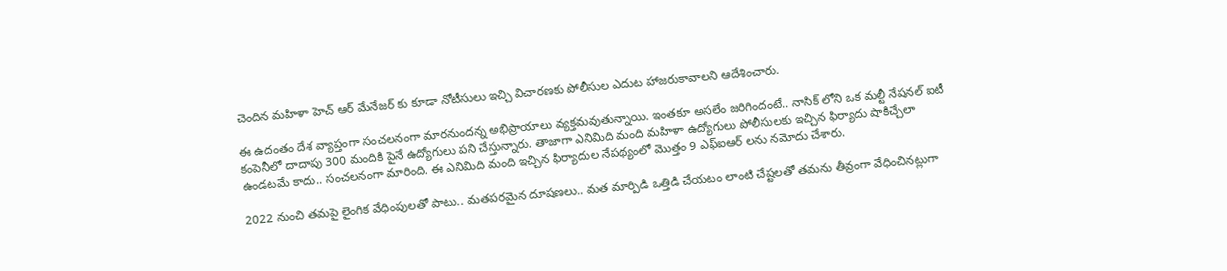చెందిన మహిళా హెచ్ ఆర్ మేనేజర్ కు కూడా నోటీసులు ఇచ్చి విచారణకు పోలీసుల ఎదుట హాజరుకావాలని ఆదేశించారు.

ఈ ఉదంతం దేశ వ్యాప్తంగా సంచలనంగా మారనుందన్న అభిప్రాయాలు వ్యక్తమవుతున్నాయి. ఇంతకూ అసలేం జరిగిందంటే.. నాసిక్ లోని ఒక మల్టీ నేషనల్ ఐటీ కంపెనీలో దాదాపు 300 మందికి పైనే ఉద్యోగులు పని చేస్తున్నారు. తాజాగా ఎనిమిది మంది మహిళా ఉద్యోగులు పోలీసులకు ఇచ్చిన ఫిర్యాదు షాకిచ్చేలా ఉండటమే కాదు.. సంచలనంగా మారింది. ఈ ఎనిమిది మంది ఇచ్చిన ఫిర్యాదుల నేపథ్యంలో మొత్తం 9 ఎఫ్ఐఆర్ లను నమోదు చేశారు.

2022 నుంచి తమపై లైంగిక వేధింపులతో పాటు.. మతపరమైన దూషణలు.. మత మార్పిడి ఒత్తిడి చేయటం లాంటి చేష్టలతో తమను తీవ్రంగా వేధించినట్లుగా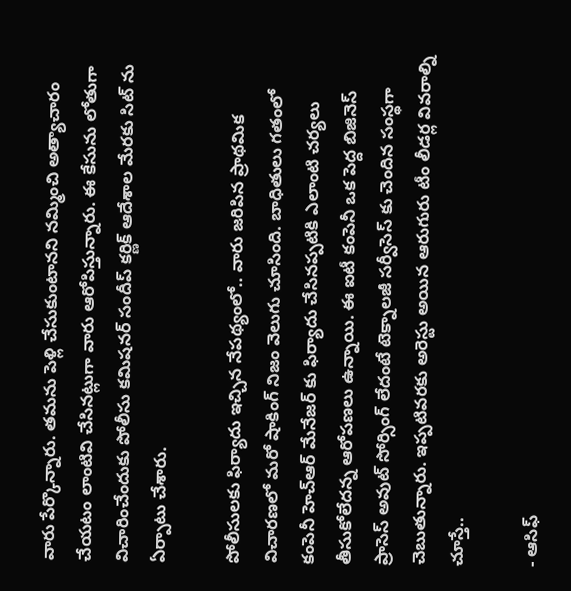వారు పేర్కొన్నారు. తమను పెళ్లి చేసుకుంటానని నమ్మించి అత్యాచారం చేయటం లాంటివి చేసినట్లుగా వారు ఆరోపిస్తున్నారు. ఈ కేసును లోతుగా విచారించేందుకు పోలీసు కమిషనర్ సందీప్ కర్ణిక్ ఆదేశాల మేరకు సిట్ ను ఏర్పాటు చేశారు.

పోలీసులకు ఫిర్యాదు ఇచ్చిన నేపథ్యంలో.. వారు జరిపిన ప్రాథమిక విచారణలో మరో షాకింగ్ నిజం వెలుగు చూసింది. బాధితులు గతంలో కంపెనీ హెచ్ఆర్ మేనేజర్ కు ఫిర్యాదు చేసినప్పటికి ఎలాంటి చర్యలు తీసుకోలేదన్న ఆరోపణలు ఉన్నాయి. ఈ ఐటీ కంపెనీ ఒక పెద్ద బిజినెస్ ప్రాసెస్ అవుట్ సోర్సింగ్ లేదంటే టెక్నాలజీ సర్వీసెస్ కు చెందిన సంస్థగా చెబుతున్నారు. ఇప్పటివరకు అరెస్టు అయిన ఆరుగురు టీం లీడర్ల వివరాల్ని చూస్తే..

- ఆసిఫ్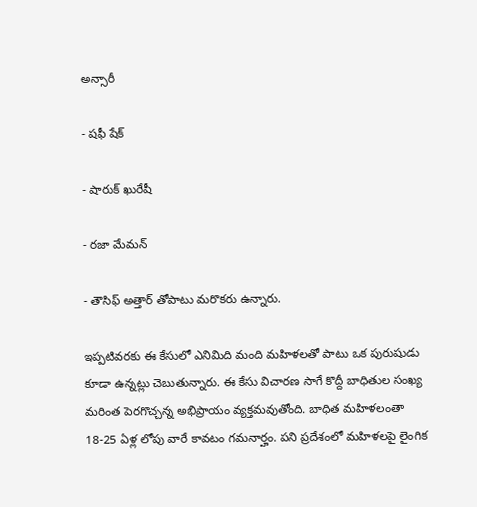అన్సారీ

- షఫీ షేక్

- షారుక్ ఖురేషీ

- రజా మేమన్

- తౌసిఫ్ అత్తార్ తోపాటు మరొకరు ఉన్నారు.

ఇప్పటివరకు ఈ కేసులో ఎనిమిది మంది మహిళలతో పాటు ఒక పురుషుడు కూడా ఉన్నట్లు చెబుతున్నారు. ఈ కేసు విచారణ సాగే కొద్దీ బాధితుల సంఖ్య మరింత పెరగొచ్చన్న అభిప్రాయం వ్యక్తమవుతోంది. బాధిత మహిళలంతా 18-25 ఏళ్ల లోపు వారే కావటం గమనార్హం. పని ప్రదేశంలో మహిళలపై లైంగిక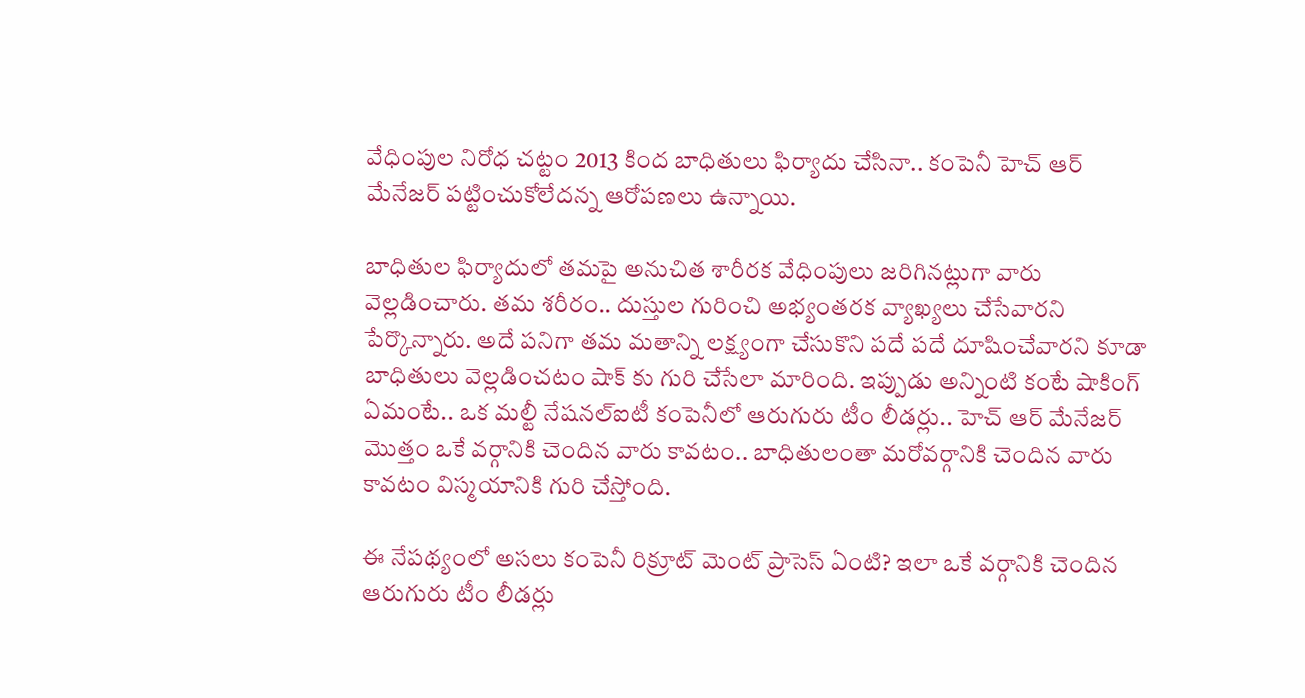వేధింపుల నిరోధ చట్టం 2013 కింద బాధితులు ఫిర్యాదు చేసినా.. కంపెనీ హెచ్ ఆర్ మేనేజర్ పట్టించుకోలేదన్న ఆరోపణలు ఉన్నాయి.

బాధితుల ఫిర్యాదులో తమపై అనుచిత శారీరక వేధింపులు జరిగినట్లుగా వారు వెల్లడించారు. తమ శరీరం.. దుస్తుల గురించి అభ్యంతరక వ్యాఖ్యలు చేసేవారని పేర్కొన్నారు. అదే పనిగా తమ మతాన్ని లక్ష్యంగా చేసుకొని పదే పదే దూషించేవారని కూడా బాధితులు వెల్లడించటం షాక్ కు గురి చేసేలా మారింది. ఇప్పుడు అన్నింటి కంటే షాకింగ్ ఏమంటే.. ఒక మల్టీ నేషనల్ఐటీ కంపెనీలో ఆరుగురు టీం లీడర్లు.. హెచ్ ఆర్ మేనేజర్ మొత్తం ఒకే వర్గానికి చెందిన వారు కావటం.. బాధితులంతా మరోవర్గానికి చెందిన వారు కావటం విస్మయానికి గురి చేస్తోంది.

ఈ నేపథ్యంలో అసలు కంపెనీ రిక్రూట్ మెంట్ ప్రాసెస్ ఏంటి? ఇలా ఒకే వర్గానికి చెందిన ఆరుగురు టీం లీడర్లు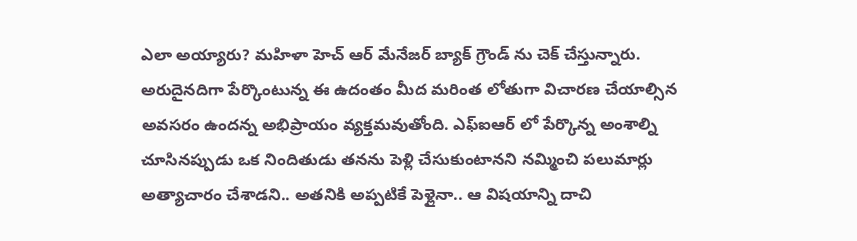ఎలా అయ్యారు? మహిళా హెచ్ ఆర్ మేనేజర్ బ్యాక్ గ్రౌండ్ ను చెక్ చేస్తున్నారు. అరుదైనదిగా పేర్కొంటున్న ఈ ఉదంతం మీద మరింత లోతుగా విచారణ చేయాల్సిన అవసరం ఉందన్న అభిప్రాయం వ్యక్తమవుతోంది. ఎఫ్ఐఆర్ లో పేర్కొన్న అంశాల్ని చూసినప్పుడు ఒక నిందితుడు తనను పెళ్లి చేసుకుంటానని నమ్మించి పలుమార్లు అత్యాచారం చేశాడని.. అతనికి అప్పటికే పెళ్లైనా.. ఆ విషయాన్ని దాచి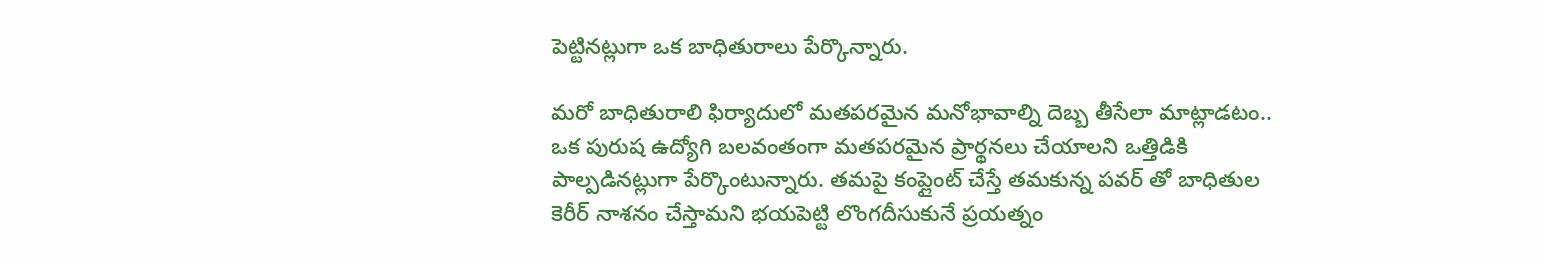పెట్టినట్లుగా ఒక బాధితురాలు పేర్కొన్నారు.

మరో బాధితురాలి ఫిర్యాదులో మతపరమైన మనోభావాల్ని దెబ్బ తీసేలా మాట్లాడటం.. ఒక పురుష ఉద్యోగి బలవంతంగా మతపరమైన ప్రార్థనలు చేయాలని ఒత్తిడికి పాల్పడినట్లుగా పేర్కొంటున్నారు. తమపై కంప్లైంట్ చేస్తే తమకున్న పవర్ తో బాధితుల కెరీర్ నాశనం చేస్తామని భయపెట్టి లొంగదీసుకునే ప్రయత్నం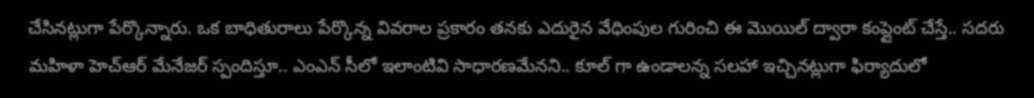చేసినట్లుగా పేర్కొన్నారు. ఒక బాధితురాలు పేర్కొన్న వివరాల ప్రకారం తనకు ఎదురైన వేధింపుల గురించి ఈ మొయిల్ ద్వారా కంప్లైంట్ చేస్తే.. సదరు మహిళా హెచ్ఆర్ మేనేజర్ స్పందిస్తూ.. ఎంఎన్ సీలో ఇలాంటివి సాధారణమేనని.. కూల్ గా ఉండాలన్న సలహా ఇచ్చినట్లుగా ఫిర్యాదులో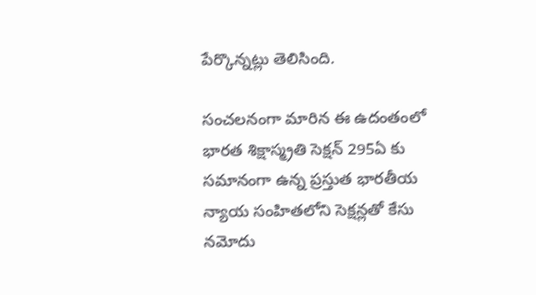పేర్కొన్నట్లు తెలిసింది.

సంచలనంగా మారిన ఈ ఉదంతంలో భారత శిక్షాస్మ్రతి సెక్షన్ 295ఏ కు సమానంగా ఉన్న ప్రస్తుత భారతీయ న్యాయ సంహితలోని సెక్షన్లతో కేసు నమోదు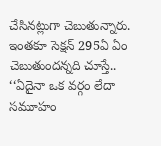చేసినట్లుగా చెబుతున్నారు. ఇంతకూ సెక్షన్ 295ఏ ఏం చెబుతుందన్నది చూస్తే.. ‘‘ఏదైనా ఒక వర్గం లేదా సమూహం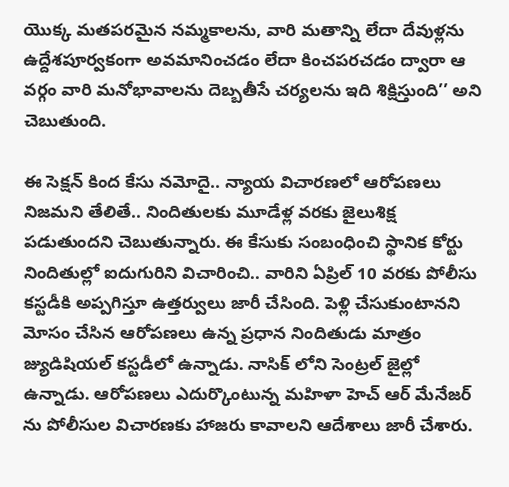యొక్క మతపరమైన నమ్మకాలను, వారి మతాన్ని లేదా దేవుళ్లను ఉద్దేశపూర్వకంగా అవమానించడం లేదా కించపరచడం ద్వారా ఆ వర్గం వారి మనోభావాలను దెబ్బతీసే చర్యలను ఇది శిక్షిస్తుంది’’ అని చెబుతుంది.

ఈ సెక్షన్ కింద కేసు నమోదై.. న్యాయ విచారణలో ఆరోపణలు నిజమని తేలితే.. నిందితులకు మూడేళ్ల వరకు జైలుశిక్ష పడుతుందని చెబుతున్నారు. ఈ కేసుకు సంబంధించి స్థానిక కోర్టు నిందితుల్లో ఐదుగురిని విచారించి.. వారిని ఏప్రిల్ 10 వరకు పోలీసు కస్టడీకి అప్పగిస్తూ ఉత్తర్వులు జారీ చేసింది. పెళ్లి చేసుకుంటానని మోసం చేసిన ఆరోపణలు ఉన్న ప్రధాన నిందితుడు మాత్రం జ్యుడిషియల్ కస్టడీలో ఉన్నాడు. నాసిక్ లోని సెంట్రల్ జైల్లో ఉన్నాడు. ఆరోపణలు ఎదుర్కొంటున్న మహిళా హెచ్ ఆర్ మేనేజర్ ను పోలీసుల విచారణకు హాజరు కావాలని ఆదేశాలు జారీ చేశారు.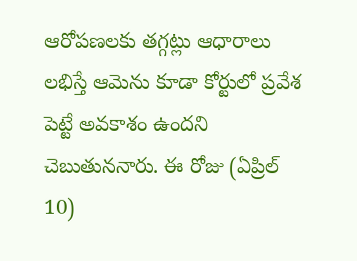ఆరోపణలకు తగ్గట్లు ఆధారాలు లభిస్తే ఆమెను కూడా కోర్టులో ప్రవేశ పెట్టే అవకాశం ఉందని చెబుతుననారు. ఈ రోజు (ఏప్రిల్ 10)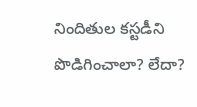నిందితుల కస్టడీని పొడిగించాలా? లేదా?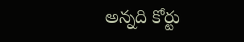అన్నది కోర్టు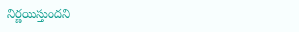నిర్ణయిస్తుందని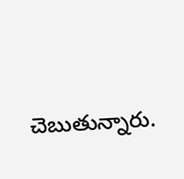చెబుతున్నారు.